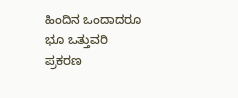ಹಿಂದಿನ ಒಂದಾದರೂ ಭೂ ಒತ್ತುವರಿ ಪ್ರಕರಣ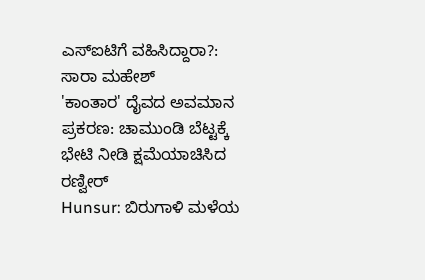ಎಸ್ಐಟಿಗೆ ವಹಿಸಿದ್ದಾರಾ?: ಸಾರಾ ಮಹೇಶ್
'ಕಾಂತಾರ' ದೈವದ ಅವಮಾನ ಪ್ರಕರಣ: ಚಾಮುಂಡಿ ಬೆಟ್ಟಕ್ಕೆ ಭೇಟಿ ನೀಡಿ ಕ್ಷಮೆಯಾಚಿಸಿದ ರಣ್ವೀರ್
Hunsur: ಬಿರುಗಾಳಿ ಮಳೆಯ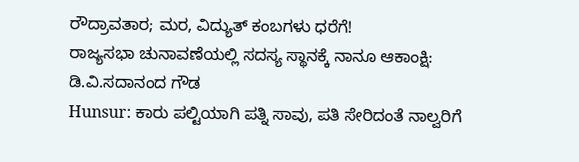ರೌದ್ರಾವತಾರ; ಮರ, ವಿದ್ಯುತ್ ಕಂಬಗಳು ಧರೆಗೆ!
ರಾಜ್ಯಸಭಾ ಚುನಾವಣೆಯಲ್ಲಿ ಸದಸ್ಯ ಸ್ಥಾನಕ್ಕೆ ನಾನೂ ಆಕಾಂಕ್ಷಿ: ಡಿ.ವಿ.ಸದಾನಂದ ಗೌಡ
Hunsur: ಕಾರು ಪಲ್ಟಿಯಾಗಿ ಪತ್ನಿ ಸಾವು, ಪತಿ ಸೇರಿದಂತೆ ನಾಲ್ವರಿಗೆ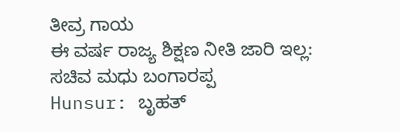ತೀವ್ರ ಗಾಯ
ಈ ವರ್ಷ ರಾಜ್ಯ ಶಿಕ್ಷಣ ನೀತಿ ಜಾರಿ ಇಲ್ಲ: ಸಚಿವ ಮಧು ಬಂಗಾರಪ್ಪ
Hunsur: ಬೃಹತ್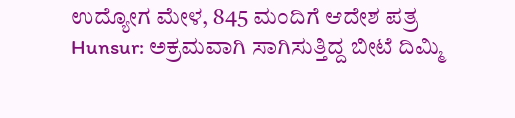ಉದ್ಯೋಗ ಮೇಳ, 845 ಮಂದಿಗೆ ಆದೇಶ ಪತ್ರ
Hunsur: ಅಕ್ರಮವಾಗಿ ಸಾಗಿಸುತ್ತಿದ್ದ ಬೀಟೆ ದಿಮ್ಮಿ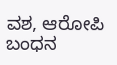ವಶ, ಆರೋಪಿ ಬಂಧನ